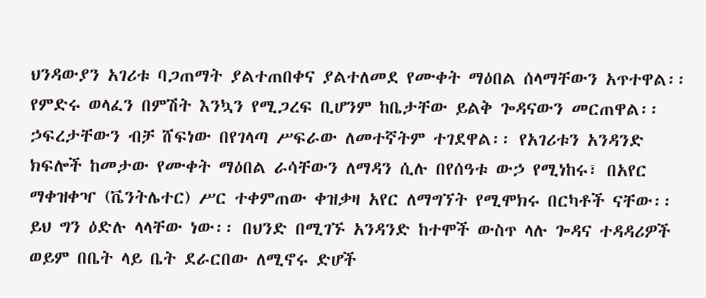ህንዳውያን አገሪቱ ባጋጠማት ያልተጠበቀና ያልተለመደ የሙቀት ማዕበል ሰላማቸውን አጥተዋል፡፡ የምድሩ ወላፈን በምሽት እንኳን የሚጋረፍ ቢሆንም ከቤታቸው ይልቅ ጐዳናውን መርጠዋል፡፡ ኃፍረታቸውን ብቻ ሸፍነው በየገላጣ ሥፍራው ለመተኛትም ተገደዋል፡፡ የአገሪቱን አንዳንድ ክፍሎች ከመታው የሙቀት ማዕበል ራሳቸውን ለማዳን ሲሉ በየሰዓቱ ውኃ የሚነከሩ፣ በአየር ማቀዝቀዣ (ቬንትሌተር) ሥር ተቀምጠው ቀዝቃዛ አየር ለማግኘት የሚሞክሩ በርካቶች ናቸው፡፡ ይህ ግን ዕድሉ ላላቸው ነው፡፡ በህንድ በሚገኙ አንዳንድ ከተሞች ውስጥ ላሉ ጐዳና ተዳዳሪዎች ወይም በቤት ላይ ቤት ደራርበው ለሚኖሩ ድሆች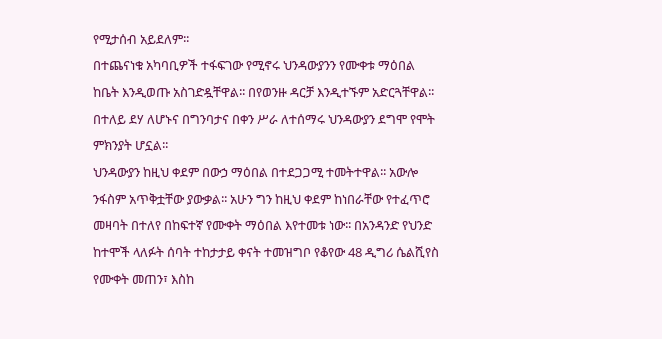የሚታሰብ አይደለም፡፡
በተጨናነቁ አካባቢዎች ተፋፍገው የሚኖሩ ህንዳውያንን የሙቀቱ ማዕበል ከቤት እንዲወጡ አስገድዷቸዋል፡፡ በየወንዙ ዳርቻ እንዲተኙም አድርጓቸዋል፡፡ በተለይ ደሃ ለሆኑና በግንባታና በቀን ሥራ ለተሰማሩ ህንዳውያን ደግሞ የሞት ምክንያት ሆኗል፡፡
ህንዳውያን ከዚህ ቀደም በውኃ ማዕበል በተደጋጋሚ ተመትተዋል፡፡ አውሎ ንፋስም አጥቅቷቸው ያውቃል፡፡ አሁን ግን ከዚህ ቀደም ከነበራቸው የተፈጥሮ መዛባት በተለየ በከፍተኛ የሙቀት ማዕበል እየተመቱ ነው፡፡ በአንዳንድ የህንድ ከተሞች ላለፉት ሰባት ተከታታይ ቀናት ተመዝግቦ የቆየው 48 ዲግሪ ሴልሺየስ የሙቀት መጠን፣ እስከ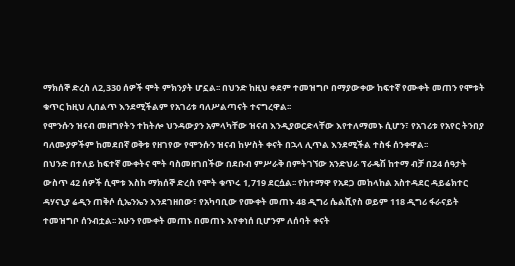ማክሰኞ ድረስ ለ2,330 ሰዎች ሞት ምክንያት ሆኗል፡፡ በህንድ ከዚህ ቀደም ተመዝግቦ በማያውቀው ከፍተኛ የሙቀት መጠን የሞቱት ቁጥር ከዚህ ሊበልጥ እንደሚችልም የአገሪቱ ባለሥልጣናት ተናግረዋል፡፡
የሞንሱን ዝናብ መዘግየትን ተከትሎ ህንዳውያን አምላካቸው ዝናብ እንዲያወርድላቸው እየተለማመኑ ሲሆን፣ የአገሪቱ የአየር ትንበያ ባለሙያዎችም ከመደበኛ ወቅቱ የዘገየው የሞንሱን ዝናብ ከሦስት ቀናት በኋላ ሊጥል እንደሚችል ተስፋ ሰንቀዋል፡፡
በህንድ በተለይ ከፍተኛ ሙቀትና ሞት ባስመዘገበችው በደቡብ ምሥራቅ በምትገኘው አንድህራ ፕራዴሽ ከተማ ብቻ በ24 ሰዓታት ውስጥ 42 ሰዎች ሲሞቱ እስከ ማክሰኞ ድረስ የሞት ቁጥሩ 1,719 ደርሷል፡፡ የከተማዋ የአደጋ መከላከል አስተዳደር ዳይሬክተር ዳሃናኒያ ሬዲን ጠቅሶ ሲኤንኤን እንደገዘበው፣ የአካባቢው የሙቀት መጠኑ 48 ዲግሪ ሴልሺየስ ወይም 118 ዲግሪ ፋራናይት ተመዝግቦ ሰንብቷል፡፡ አሁን የሙቀት መጠኑ በመጠኑ እየቀነሰ ቢሆንም ለሰባት ቀናት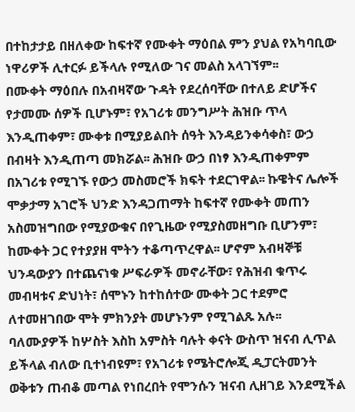በተከታታይ በዘለቀው ከፍተኛ የሙቀት ማዕበል ምን ያህል የአካባቢው ነዋሪዎች ሊተርፉ ይችላሉ የሚለው ገና መልስ አላገኘም፡፡
በሙቀት ማዕበሉ በአብዛኛው ጉዳት የደረሰባቸው በተለይ ድሆችና የታመሙ ሰዎች ቢሆኑም፣ የአገሪቱ መንግሥት ሕዝቡ ጥላ እንዲጠቀም፣ ሙቀቱ በሚያይልበት ሰዓት እንዳይንቀሳቀስ፣ ውኃ በብዛት እንዲጠጣ መክሯል፡፡ ሕዝቡ ውኃ በነፃ እንዲጠቀምም በአገሪቱ የሚገኙ የውኃ መስመሮች ክፍት ተደርገዋል፡፡ ኩዌትና ሌሎች ሞቃታማ አገሮች ህንድ እንዳጋጠማት ከፍተኛ የሙቀት መጠን አስመዝግበው የሚያውቁና በየጊዜው የሚያስመዘግቡ ቢሆንም፣ ከሙቀት ጋር የተያያዘ ሞትን ተቆጣጥረዋል፡፡ ሆኖም አብዛኞቹ ህንዳውያን በተጨናነቁ ሥፍራዎች መኖራቸው፣ የሕዝብ ቁጥሩ መብዛቱና ድህነት፣ ሰሞኑን ከተከሰተው ሙቀት ጋር ተደምሮ ለተመዘገበው ሞት ምክንያት መሆኑንም የሚገልጹ አሉ፡፡
ባለሙያዎች ከሦስት እስከ አምስት ባሉት ቀናት ውስጥ ዝናብ ሊጥል ይችላል ብለው ቢተነብዩም፣ የአገሪቱ የሜትሮሎጂ ዲፓርትመንት ወቅቱን ጠብቆ መጣል የነበረበት የሞንሱን ዝናብ ሊዘገይ እንደሚችል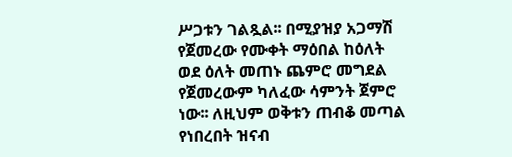ሥጋቱን ገልጿል፡፡ በሚያዝያ አጋማሽ የጀመረው የሙቀት ማዕበል ከዕለት ወደ ዕለት መጠኑ ጨምሮ መግደል የጀመረውም ካለፈው ሳምንት ጀምሮ ነው፡፡ ለዚህም ወቅቱን ጠብቆ መጣል የነበረበት ዝናብ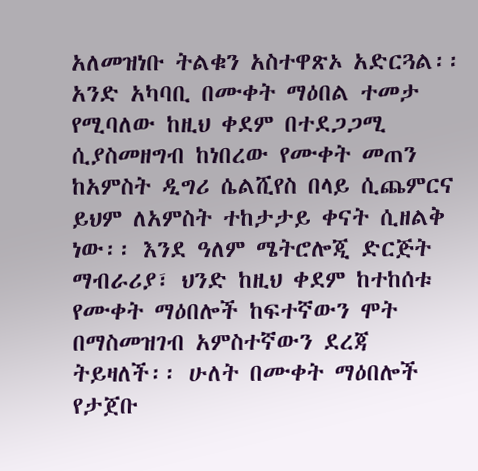አለመዝነቡ ትልቁን አስተዋጽኦ አድርጓል፡፡
አንድ አካባቢ በሙቀት ማዕበል ተመታ የሚባለው ከዚህ ቀደም በተደጋጋሚ ሲያስመዘግብ ከነበረው የሙቀት መጠን ከአምስት ዲግሪ ሴልሺየስ በላይ ሲጨምርና ይህም ለአምስት ተከታታይ ቀናት ሲዘልቅ ነው፡፡ እንደ ዓለም ሜትሮሎጂ ድርጅት ማብራሪያ፣ ህንድ ከዚህ ቀደም ከተከሰቱ የሙቀት ማዕበሎች ከፍተኛውን ሞት በማስመዝገብ አምስተኛውን ደረጃ ትይዛለች፡፡ ሁለት በሙቀት ማዕበሎች የታጀቡ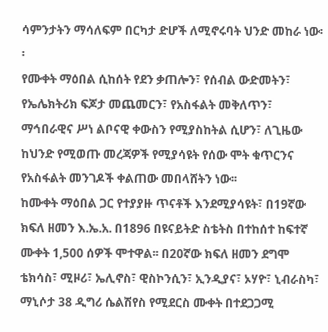ሳምንታትን ማሳለፍም በርካታ ድሆች ለሚኖሩባት ህንድ መከራ ነው፡፡
የሙቀት ማዕበል ሲከሰት የደን ቃጠሎን፣ የሰብል ውድመትን፣ የኤሌክትሪክ ፍጆታ መጨመርን፣ የአስፋልት መቅለጥን፣ ማኅበራዊና ሥነ ልቦናዊ ቀውስን የሚያስከትል ሲሆን፣ ለጊዜው ከህንድ የሚወጡ መረጃዎች የሚያሳዩት የሰው ሞት ቁጥርንና የአስፋልት መንገዶች ቀልጠው መበላሸትን ነው፡፡
ከሙቀት ማዕበል ጋር የተያያዙ ጥናቶች እንደሚያሳዩት፣ በ19ኛው ክፍለ ዘመን እ.ኤ.አ. በ1896 በዩናይትድ ስቴትስ በተከሰተ ከፍተኛ ሙቀት 1,500 ሰዎች ሞተዋል፡፡ በ20ኛው ክፍለ ዘመን ደግሞ ቴክሳስ፣ ሚዞሪ፣ ኤሊኖስ፣ ዊስኮንሲን፣ ኢንዲያና፣ ኦሃዮ፣ ኒብራስካ፣ ማኒሶታ 38 ዲግሪ ሴልሽየስ የሚደርስ ሙቀት በተደጋጋሚ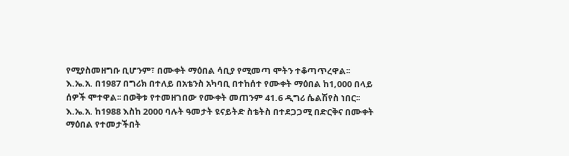የሚያስመዘግቡ ቢሆንም፣ በሙቀት ማዕበል ሳቢያ የሚመጣ ሞትን ተቆጣጥረዋል፡፡
እ.ኤ.አ. በ1987 በግሪክ በተለይ በአቴንስ አካባቢ በተከሰተ የሙቀት ማዕበል ከ1,000 በላይ ሰዎች ሞተዋል፡፡ በወቅቱ የተመዘገበው የሙቀት መጠንም 41.6 ዲግሪ ሴልሽየስ ነበር፡፡ እ.ኤ.አ. ከ1988 እስከ 2000 ባሉት ዓመታት ዩናይትድ ስቴትስ በተደጋጋሚ በድርቅና በሙቀት ማዕበል የተመታችበት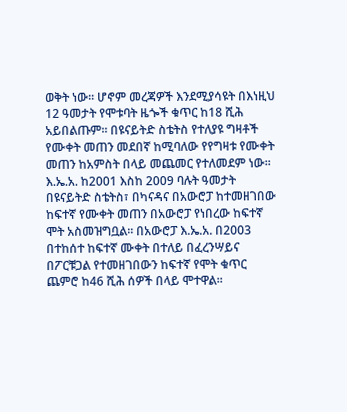ወቅት ነው፡፡ ሆኖም መረጃዎች እንደሚያሳዩት በእነዚህ 12 ዓመታት የሞቱባት ዜጐች ቁጥር ከ18 ሺሕ አይበልጡም፡፡ በዩናይትድ ስቴትስ የተለያዩ ግዛቶች የሙቀት መጠን መደበኛ ከሚባለው የየግዛቱ የሙቀት መጠን ከአምስት በላይ መጨመር የተለመደም ነው፡፡
እ.ኤ.አ. ከ2001 እስከ 2009 ባሉት ዓመታት በዩናይትድ ስቴትስ፣ በካናዳና በአውሮፓ ከተመዘገበው ከፍተኛ የሙቀት መጠን በአውሮፓ የነበረው ከፍተኛ ሞት አስመዝግቧል፡፡ በአውሮፓ እ.ኤ.አ. በ2003 በተከሰተ ከፍተኛ ሙቀት በተለይ በፈረንሣይና በፖርቹጋል የተመዘገበውን ከፍተኛ የሞት ቁጥር ጨምሮ ከ46 ሺሕ ሰዎች በላይ ሞተዋል፡፡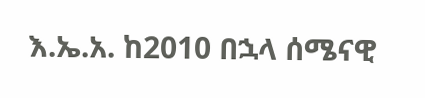እ.ኤ.አ. ከ2010 በኋላ ሰሜናዊ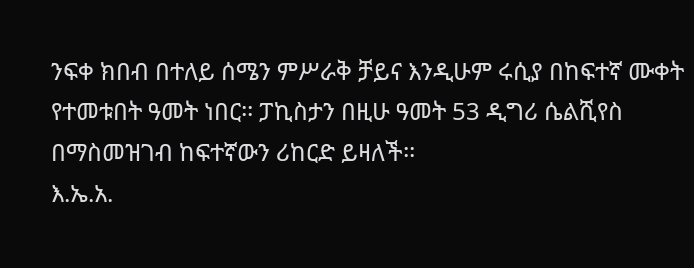ንፍቀ ክበብ በተለይ ሰሜን ምሥራቅ ቻይና እንዲሁም ሩሲያ በከፍተኛ ሙቀት የተመቱበት ዓመት ነበር፡፡ ፓኪስታን በዚሁ ዓመት 53 ዲግሪ ሴልሺየስ በማስመዝገብ ከፍተኛውን ሪከርድ ይዛለች፡፡
እ.ኤ.አ.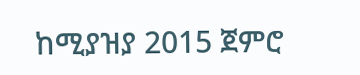ከሚያዝያ 2015 ጀምሮ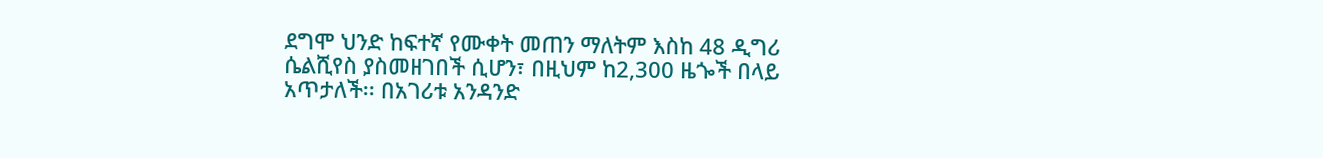ደግሞ ህንድ ከፍተኛ የሙቀት መጠን ማለትም እስከ 48 ዲግሪ ሴልሺየስ ያስመዘገበች ሲሆን፣ በዚህም ከ2,300 ዜጐች በላይ አጥታለች፡፡ በአገሪቱ አንዳንድ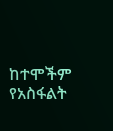ከተሞችም የአስፋልት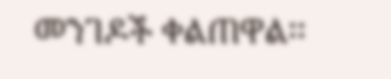መንገዶች ቀልጠዋል፡፡